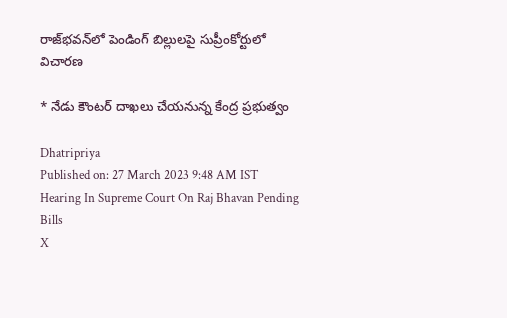రాజ్‌భవన్‌లో పెండింగ్ బిల్లులపై సుప్రీంకోర్టులో విచారణ

* నేడు కౌంటర్ దాఖలు చేయనున్న కేంద్ర ప్రభుత్వం

Dhatripriya
Published on: 27 March 2023 9:48 AM IST
Hearing In Supreme Court On Raj Bhavan Pending Bills
X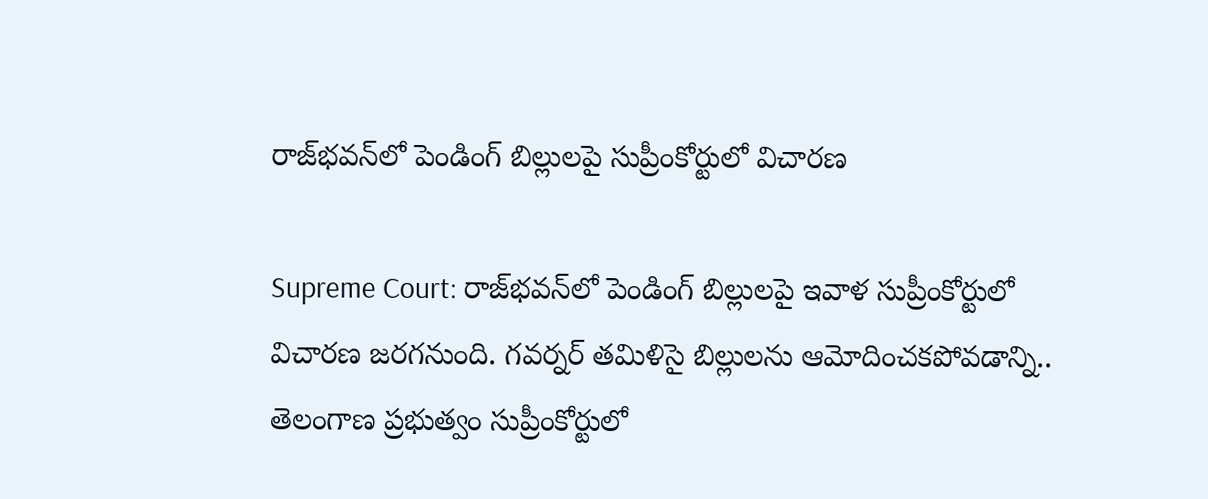రాజ్‌భవన్‌లో పెండింగ్ బిల్లులపై సుప్రీంకోర్టులో విచారణ

Supreme Court: రాజ్‌భవన్‌లో పెండింగ్ బిల్లులపై ఇవాళ సుప్రీంకోర్టులో విచారణ జరగనుంది. గవర్నర్ తమిళిసై బిల్లులను ఆమోదించకపోవడాన్ని.. తెలంగాణ ప్రభుత్వం సుప్రీంకోర్టులో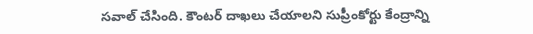సవాల్ చేసింది. కౌంటర్ దాఖలు చేయాలని సుప్రీంకోర్టు కేంద్రాన్ని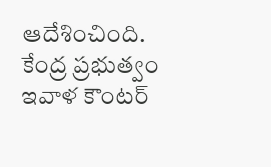ఆదేశించింది. కేంద్ర ప్రభుత్వం ఇవాళ కౌంటర్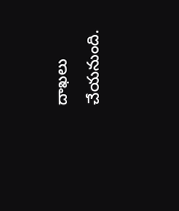దాఖలు చేయనుంది.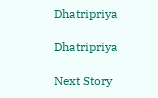Dhatripriya

Dhatripriya

Next Story